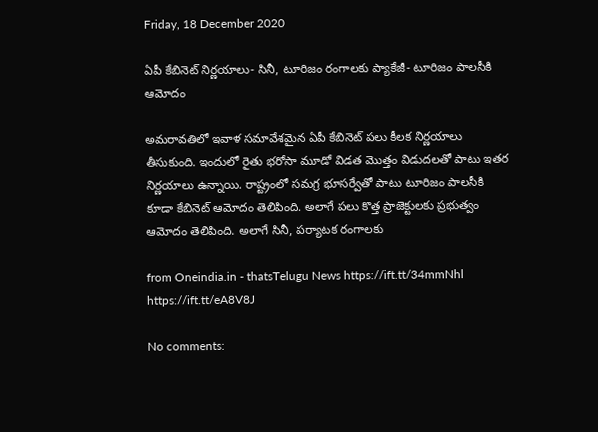Friday, 18 December 2020

ఏపీ కేబినెట్ నిర్ణయాలు- సినీ, టూరిజం రంగాలకు ప్యాకేజీ- టూరిజం పాలసీకి ఆమోదం

అమరావతిలో ఇవాళ సమావేశమైన ఏపీ కేబినెట్‌ పలు కీలక నిర్ణయాలు తీసుకుంది. ఇందులో రైతు భరోసా మూడో విడత మొత్తం విడుదలతో పాటు ఇతర నిర్ణయాలు ఉన్నాయి. రాష్ట్రంలో సమగ్ర భూసర్వేతో పాటు టూరిజం పాలసీకి కూడా కేబినెట్‌ ఆమోదం తెలిపింది. అలాగే పలు కొత్త ప్రాజెక్టులకు ప్రభుత్వం ఆమోదం తెలిపింది. అలాగే సినీ, పర్యాటక రంగాలకు

from Oneindia.in - thatsTelugu News https://ift.tt/34mmNhl
https://ift.tt/eA8V8J

No comments: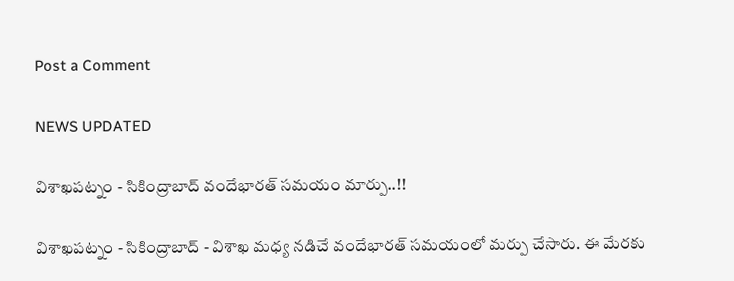Post a Comment

NEWS UPDATED

విశాఖపట్నం - సికింద్రాబాద్ వందేభారత్ సమయం మార్పు..!!

విశాఖపట్నం - సికింద్రాబాద్ - విశాఖ మధ్య నడిచే వందేభారత్ సమయంలో మర్పు చేసారు. ఈ మేరకు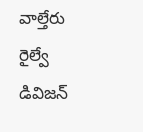వాల్తేరు రైల్వే డివిజన్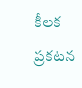కీలక ప్రకటన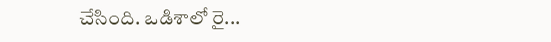చేసింది. ఒడిశాలో రై...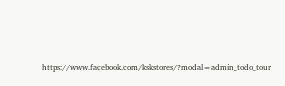https://www.facebook.com/kskstores/?modal=admin_todo_tour